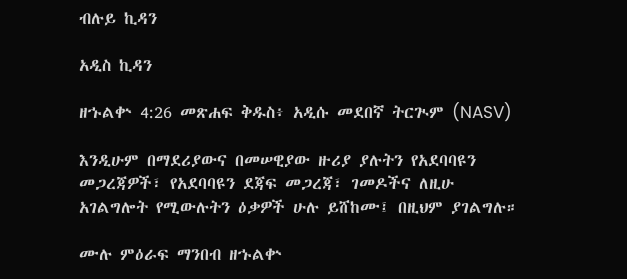ብሉይ ኪዳን

አዲስ ኪዳን

ዘኁልቍ 4:26 መጽሐፍ ቅዱስ፥ አዲሱ መደበኛ ትርጒም (NASV)

እንዲሁም በማደሪያውና በመሠዊያው ዙሪያ ያሉትን የአደባባዩን መጋረጃዎች፣ የአደባባዩን ደጃፍ መጋረጃ፣ ገመዶችና ለዚሁ አገልግሎት የሚውሉትን ዕቃዎች ሁሉ ይሸከሙ፤ በዚህም ያገልግሉ።

ሙሉ ምዕራፍ ማንበብ ዘኁልቍ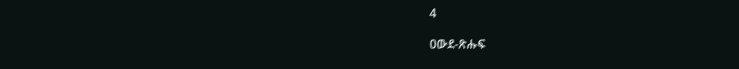4

ዐውደ-ጽሑፍ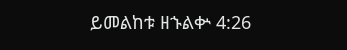ይመልከቱ ዘኁልቍ 4:26